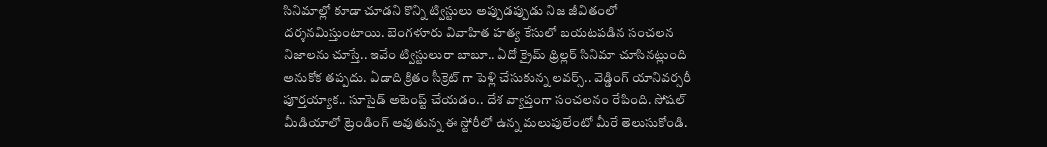సినిమాల్లో కూడా చూడని కొన్ని ట్విస్టులు అప్పుడప్పుడు నిజ జీవితంలో దర్శనమిస్తుంటాయి. బెంగళూరు వివాహిత హత్య కేసులో బయటపడిన సంచలన నిజాలను చూస్తే.. ఇవేం ట్విస్టులురా బాబూ.. ఏదో క్రైమ్ థ్రిల్లర్ సినిమా చూసినట్లుంది అనుకోక తప్పదు. ఏడాది క్రితం సీక్రెట్ గా పెళ్లి చేసుకున్న లవర్స్.. వెడ్డింగ్ యానివర్సరీ పూర్తయ్యాక.. సూసైడ్ అటెంప్ట్ చేయడం.. దేశ వ్యాప్తంగా సంచలనం రేపింది. సోషల్ మీడియాలో ట్రెండింగ్ అవుతున్న ఈ స్టోరీలో ఉన్న మలుపులేంటో మీరే తెలుసుకోండి.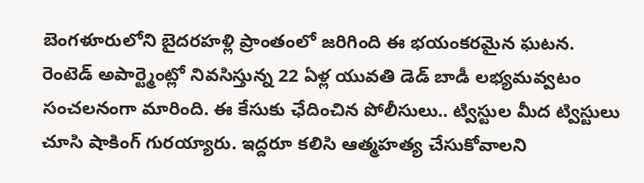బెంగళూరులోని బైదరహళ్లి ప్రాంతంలో జరిగింది ఈ భయంకరమైన ఘటన. రెంటెడ్ అపార్ట్మెంట్లో నివసిస్తున్న 22 ఏళ్ల యువతి డెడ్ బాడీ లభ్యమవ్వటం సంచలనంగా మారింది. ఈ కేసుకు ఛేదించిన పోలీసులు.. ట్విస్టుల మీద ట్విస్టులు చూసి షాకింగ్ గురయ్యారు. ఇద్దరూ కలిసి ఆత్మహత్య చేసుకోవాలని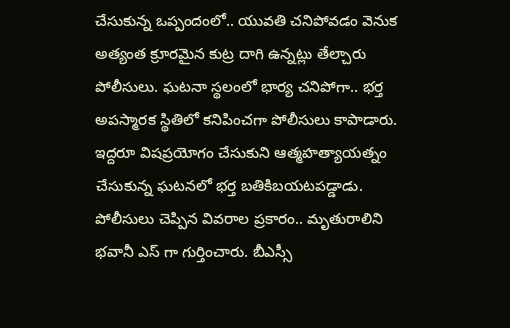చేసుకున్న ఒప్పందంలో.. యువతి చనిపోవడం వెనుక అత్యంత క్రూరమైన కుట్ర దాగి ఉన్నట్లు తేల్చారు పోలీసులు. ఘటనా స్థలంలో భార్య చనిపోగా.. భర్త అపస్మారక స్థితిలో కనిపించగా పోలీసులు కాపాడారు. ఇద్దరూ విషప్రయోగం చేసుకుని ఆత్మహత్యాయత్నం చేసుకున్న ఘటనలో భర్త బతికిబయటపడ్డాడు.
పోలీసులు చెప్పిన వివరాల ప్రకారం.. మృతురాలిని భవానీ ఎస్ గా గుర్తించారు. బీఎస్సీ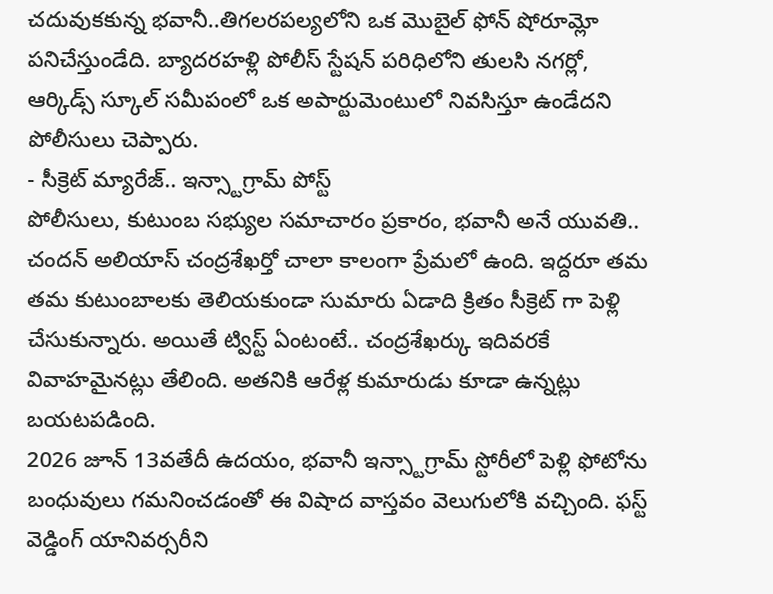చదువుకకున్న భవానీ..తిగలరపల్యలోని ఒక మొబైల్ ఫోన్ షోరూమ్లో పనిచేస్తుండేది. బ్యాదరహళ్లి పోలీస్ స్టేషన్ పరిధిలోని తులసి నగర్లో, ఆర్కిడ్స్ స్కూల్ సమీపంలో ఒక అపార్టుమెంటులో నివసిస్తూ ఉండేదని పోలీసులు చెప్పారు.
- సీక్రెట్ మ్యారేజ్.. ఇన్స్టాగ్రామ్ పోస్ట్
పోలీసులు, కుటుంబ సభ్యుల సమాచారం ప్రకారం, భవానీ అనే యువతి.. చందన్ అలియాస్ చంద్రశేఖర్తో చాలా కాలంగా ప్రేమలో ఉంది. ఇద్దరూ తమ తమ కుటుంబాలకు తెలియకుండా సుమారు ఏడాది క్రితం సీక్రెట్ గా పెళ్లి చేసుకున్నారు. అయితే ట్విస్ట్ ఏంటంటే.. చంద్రశేఖర్కు ఇదివరకే వివాహమైనట్లు తేలింది. అతనికి ఆరేళ్ల కుమారుడు కూడా ఉన్నట్లు బయటపడింది.
2026 జూన్ 13వతేదీ ఉదయం, భవానీ ఇన్స్టాగ్రామ్ స్టోరీలో పెళ్లి ఫోటోను బంధువులు గమనించడంతో ఈ విషాద వాస్తవం వెలుగులోకి వచ్చింది. ఫస్ట్ వెడ్డింగ్ యానివర్సరీని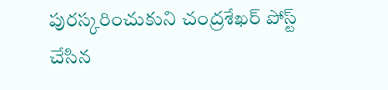పురస్కరించుకుని చంద్రశేఖర్ పోస్ట్ చేసిన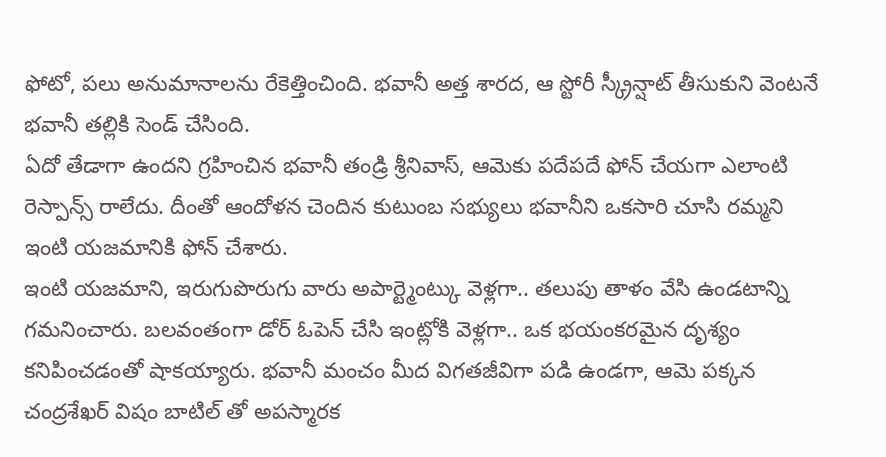ఫోటో, పలు అనుమానాలను రేకెత్తించింది. భవానీ అత్త శారద, ఆ స్టోరీ స్క్రీన్షాట్ తీసుకుని వెంటనే భవానీ తల్లికి సెండ్ చేసింది.
ఏదో తేడాగా ఉందని గ్రహించిన భవానీ తండ్రి శ్రీనివాస్, ఆమెకు పదేపదే ఫోన్ చేయగా ఎలాంటి రెస్పాన్స్ రాలేదు. దీంతో ఆందోళన చెందిన కుటుంబ సభ్యులు భవానీని ఒకసారి చూసి రమ్మని ఇంటి యజమానికి ఫోన్ చేశారు.
ఇంటి యజమాని, ఇరుగుపొరుగు వారు అపార్ట్మెంట్కు వెళ్లగా.. తలుపు తాళం వేసి ఉండటాన్ని గమనించారు. బలవంతంగా డోర్ ఓపెన్ చేసి ఇంట్లోకి వెళ్లగా.. ఒక భయంకరమైన దృశ్యం కనిపించడంతో షాకయ్యారు. భవానీ మంచం మీద విగతజీవిగా పడి ఉండగా, ఆమె పక్కన చంద్రశేఖర్ విషం బాటిల్ తో అపస్మారక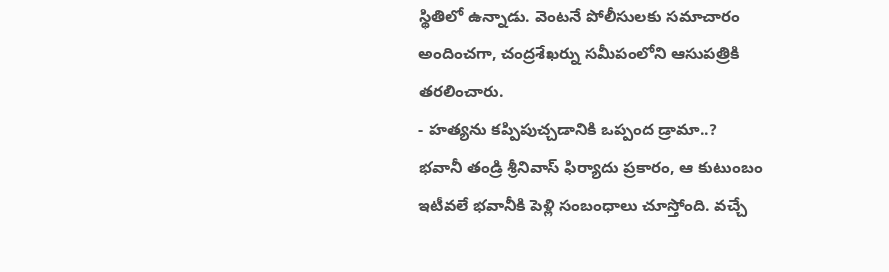స్థితిలో ఉన్నాడు. వెంటనే పోలీసులకు సమాచారం అందించగా, చంద్రశేఖర్ను సమీపంలోని ఆసుపత్రికి తరలించారు.
- హత్యను కప్పిపుచ్చడానికి ఒప్పంద డ్రామా..?
భవానీ తండ్రి శ్రీనివాస్ ఫిర్యాదు ప్రకారం, ఆ కుటుంబం ఇటీవలే భవానీకి పెళ్లి సంబంధాలు చూస్తోంది. వచ్చే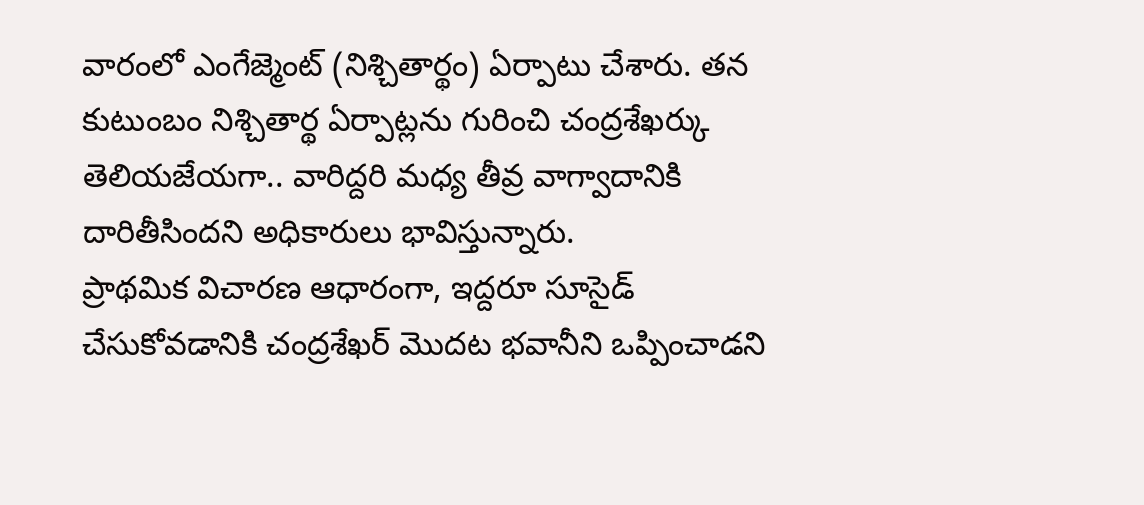వారంలో ఎంగేజ్మెంట్ (నిశ్చితార్థం) ఏర్పాటు చేశారు. తన కుటుంబం నిశ్చితార్థ ఏర్పాట్లను గురించి చంద్రశేఖర్కు తెలియజేయగా.. వారిద్దరి మధ్య తీవ్ర వాగ్వాదానికి దారితీసిందని అధికారులు భావిస్తున్నారు.
ప్రాథమిక విచారణ ఆధారంగా, ఇద్దరూ సూసైడ్ చేసుకోవడానికి చంద్రశేఖర్ మొదట భవానీని ఒప్పించాడని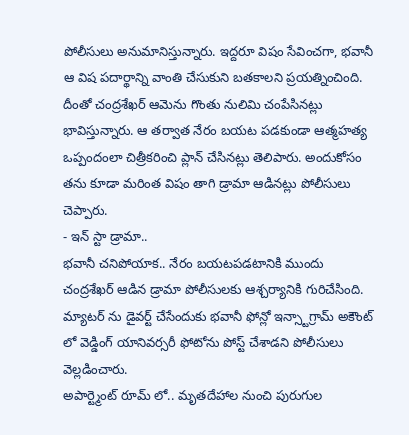పోలీసులు అనుమానిస్తున్నారు. ఇద్దరూ విషం సేవించగా, భవానీ ఆ విష పదార్థాన్ని వాంతి చేసుకుని బతకాలని ప్రయత్నించింది. దీంతో చంద్రశేఖర్ ఆమెను గొంతు నులిమి చంపేసినట్లు భావిస్తున్నారు. ఆ తర్వాత నేరం బయట పడకుండా ఆత్మహత్య ఒప్పందంలా చిత్రీకరించి ప్లాన్ చేసినట్లు తెలిపారు. అందుకోసం తను కూడా మరింత విషం తాగి డ్రామా ఆడినట్లు పోలీసులు చెప్పారు.
- ఇన్ స్టా డ్రామా..
భవానీ చనిపోయాక.. నేరం బయటపడటానికి ముందు చంద్రశేఖర్ ఆడిన డ్రామా పోలీసులకు ఆశ్చర్యానికి గురిచేసింది. మ్యాటర్ ను డైవర్ట్ చేసేందుకు భవానీ ఫోన్లో ఇన్స్టాగ్రామ్ అకౌంట్ లో వెడ్డింగ్ యానివర్సరీ ఫోటోను పోస్ట్ చేశాడని పోలీసులు వెల్లడించారు.
అపార్ట్మెంట్ రూమ్ లో.. మృతదేహాల నుంచి పురుగుల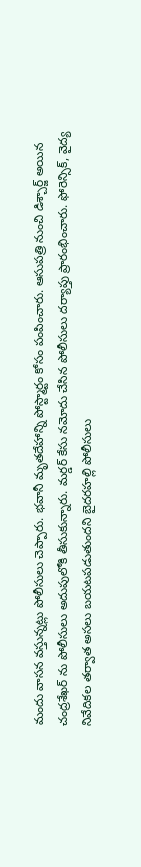మందు వాసన వస్తున్నట్లు పోలీసులు చెప్పారు. భవానీ మృతదేహాన్ని పోస్ట్మార్టం కోసం పంపించారు. ఆసుపత్రి నుంచి డిశ్చార్జ్ అయిన చంద్రశేఖర్ ను పోలీసులు అదుపులోకి తీసుకున్నారు. మర్డర్ కేసు నమోదు చేసిన పోలీసులు దర్యాప్తు ప్రారంభించారు. ఫోరెన్సిక్, వైద్య నివేదికల తర్వాత అసలు బయటపడుతుందని బైదరహల్లి పోలీసులు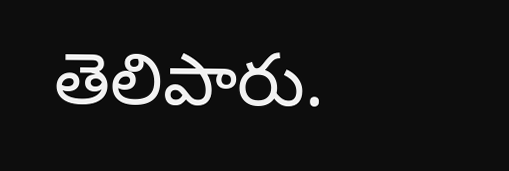తెలిపారు.